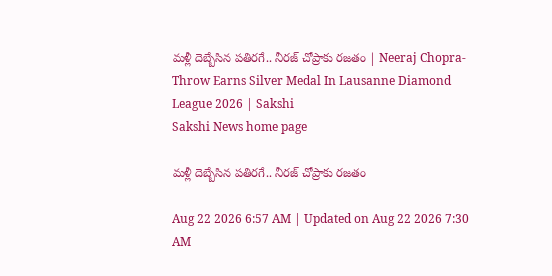మళ్లీ దెబ్బేసిన పతిరగే.. నీర‌జ్ చోప్రాకు ర‌జ‌తం | Neeraj Chopra-Throw Earns Silver Medal In Lausanne Diamond League 2026 | Sakshi
Sakshi News home page

మళ్లీ దెబ్బేసిన పతిరగే.. నీర‌జ్ చోప్రాకు ర‌జ‌తం

Aug 22 2026 6:57 AM | Updated on Aug 22 2026 7:30 AM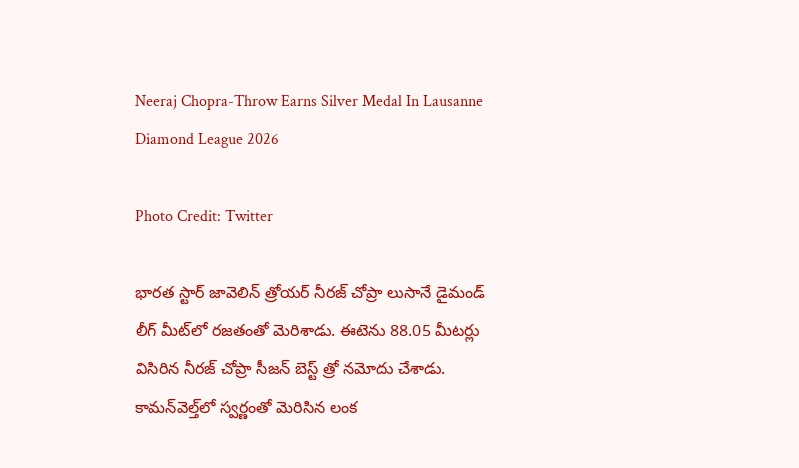Neeraj Chopra-Throw Earns Silver Medal In Lausanne Diamond League 2026

Photo Credit: Twitter

భార‌త స్టార్ జావెలిన్ త్రోయ‌ర్ నీర‌జ్ చోప్రా లుసానే డైమండ్ లీగ్ మీట్‌లో ర‌జ‌తంతో మెరిశాడు. ఈటెను 88.05 మీట‌ర్లు విసిరిన నీర‌జ్ చోప్రా సీజ‌న్ బెస్ట్ త్రో న‌మోదు చేశాడు. కామ‌న్‌వెల్త్‌లో స్వ‌ర్ణంతో మెరిసిన లంక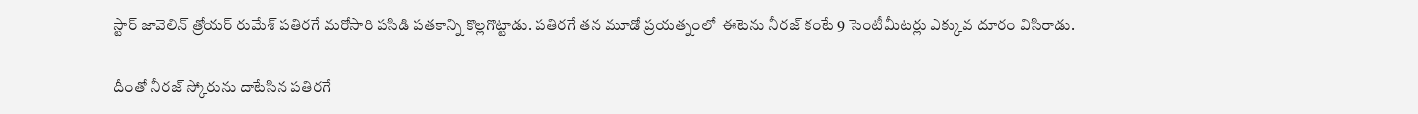స్టార్ జావెలిన్ త్రోయ‌ర్ రుమేశ్ ప‌తిర‌గే మ‌రోసారి ప‌సిడి ప‌త‌కాన్ని కొల్ల‌గొట్టాడు. పతిరగే తన మూడో ప్రయత్నంలో  ఈటెను నీర‌జ్ కంటే 9 సెంటీమీట‌ర్లు ఎక్కువ దూరం విసిరాడు.

దీంతో నీరజ్‌ స్కోరును దాటేసిన పతిరగే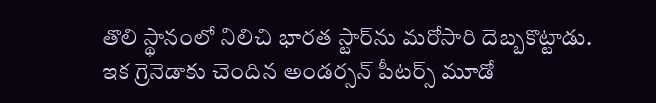తొలి స్థానంలో నిలిచి భారత స్టార్‌ను మరోసారి దెబ్బకొట్టాడు. ఇక గ్రెనెడాకు చెందిన అండర్సన్‌ పీట‌ర్స్‌ మూడో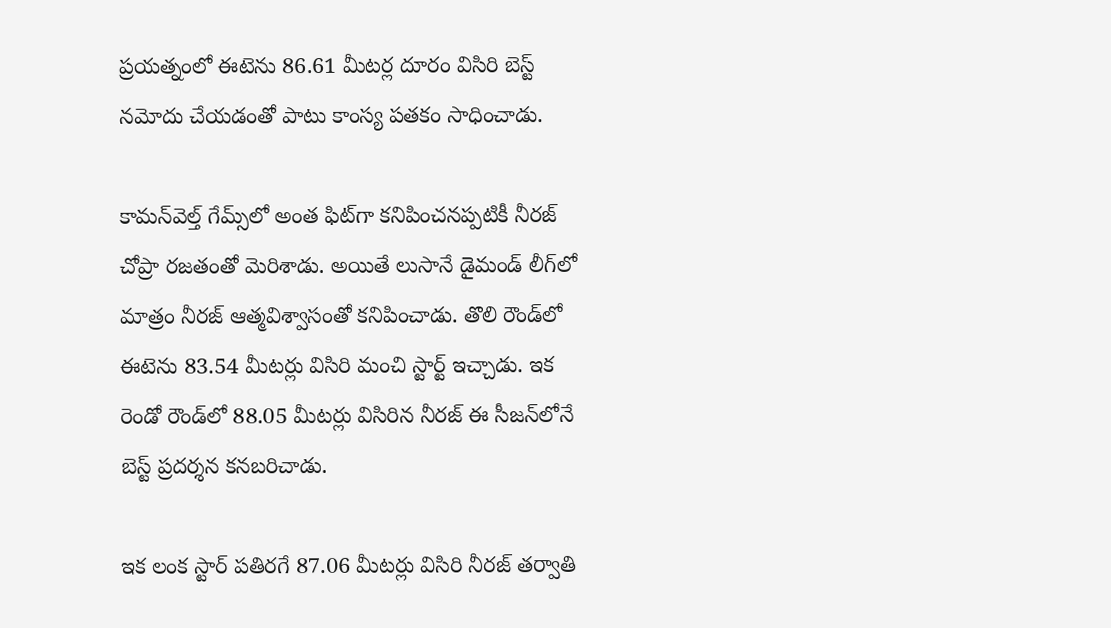ప్రయత్నంలో ఈటెను 86.61 మీట‌ర్ల దూరం విసిరి బెస్ట్‌ నమోదు చేయడంతో పాటు కాంస్య ప‌త‌కం సాధించాడు.

కామన్‌వెల్త్ గేమ్స్‌లో అంత ఫిట్‌గా కనిపించనప్పటికీ నీరజ్ చోప్రా రజతంతో మెరిశాడు. అయితే లుసానే డైమండ్ లీగ్‌లో మాత్రం నీరజ్ ఆత్మవిశ్వాసంతో కనిపించాడు. తొలి రౌండ్‌లో ఈటెను 83.54 మీటర్లు విసిరి మంచి స్టార్ట్ ఇచ్చాడు. ఇక రెండో రౌండ్‌లో 88.05 మీటర్లు విసిరిన నీరజ్ ఈ సీజన్‌లోనే బెస్ట్ ప్రదర్శన కనబరిచాడు.

ఇక లంక స్టార్ పతిరగే 87.06 మీటర్లు విసిరి నీరజ్ తర్వాతి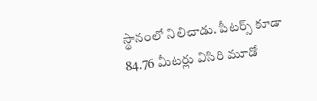స్థానంలో నిలిచాడు. పీటర్స్ కూడా 84.76 మీటర్లు విసిరి మూడో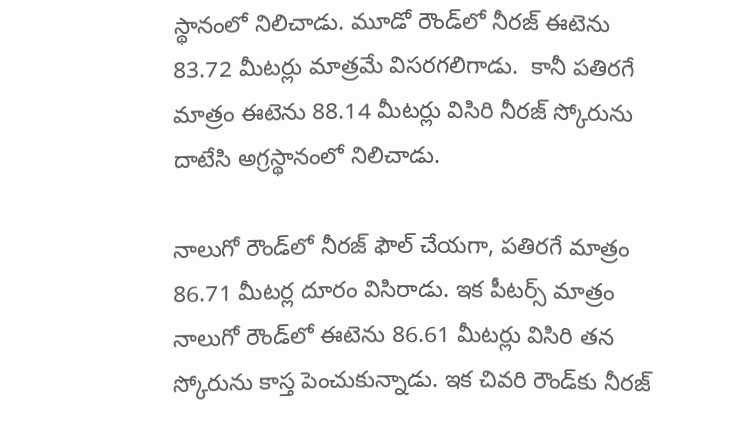స్థానంలో నిలిచాడు. మూడో రౌండ్‌లో నీరజ్ ఈటెను 83.72 మీటర్లు మాత్రమే విసరగలిగాడు.  కానీ పతిరగే మాత్రం ఈటెను 88.14 మీటర్లు విసిరి నీరజ్ స్కోరును దాటేసి అగ్రస్థానంలో నిలిచాడు.

నాలుగో రౌండ్‌లో నీరజ్ ఫౌల్ చేయగా, పతిరగే మాత్రం 86.71 మీటర్ల దూరం విసిరాడు. ఇక పీటర్స్ మాత్రం నాలుగో రౌండ్‌లో ఈటెను 86.61 మీటర్లు విసిరి తన స్కోరును కాస్త పెంచుకున్నాడు. ఇక చివరి రౌండ్‌కు నీరజ్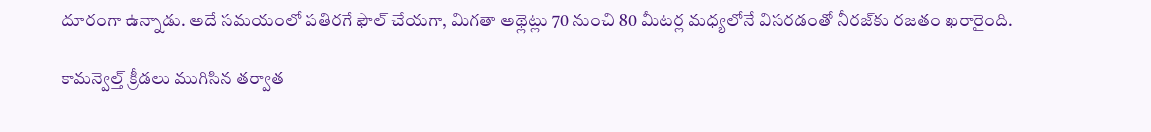దూరంగా ఉన్నాడు. అదే సమయంలో పతిరగే ఫౌల్ చేయగా, మిగతా అథ్లెట్లు 70 నుంచి 80 మీటర్ల మధ్యలోనే విసరడంతో నీరజ్‌కు రజతం ఖరారైంది.

కామన్వెల్త్‌ క్రీడలు ముగిసిన తర్వాత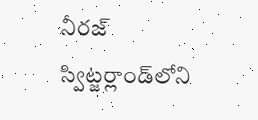నీరజ్‌ స్విట్జర్లాండ్‌లోని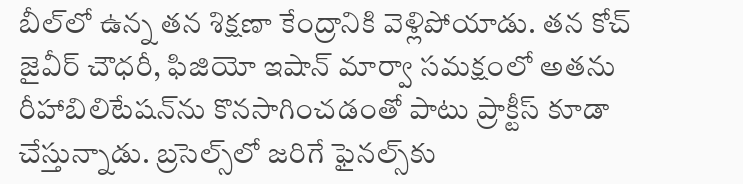బీల్‌లో ఉన్న తన శిక్షణా కేంద్రానికి వెళ్లిపోయాడు. తన కోచ్‌ జైవీర్‌ చౌధరీ, ఫిజియో ఇషాన్‌ మార్వా సమక్షంలో అతను రీహాబిలిటేషన్‌ను కొనసాగించడంతో పాటు ప్రాక్టీస్‌ కూడా చేస్తున్నాడు. బ్రసెల్స్‌లో జరిగే ఫైనల్స్‌కు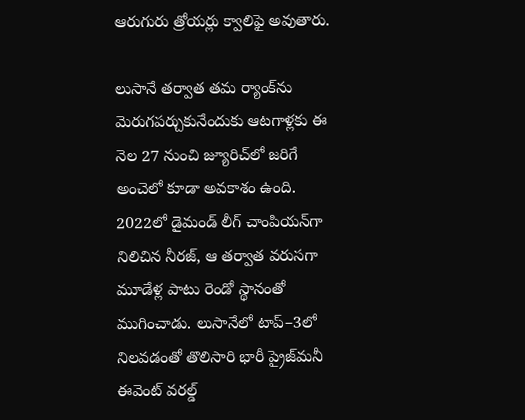ఆరుగురు త్రోయర్లు క్వాలిఫై అవుతారు.

లుసానే తర్వాత తమ ర్యాంక్‌ను మెరుగపర్చుకునేందుకు ఆటగాళ్లకు ఈ నెల 27 నుంచి జ్యూరిచ్‌లో జరిగే అంచెలో కూడా అవకాశం ఉంది. 2022లో డైమండ్‌ లీగ్‌ చాంపియన్‌గా నిలిచిన నీరజ్, ఆ తర్వాత వరుసగా మూడేళ్ల పాటు రెండో స్థానంతో ముగించాడు. లుసానేలో టాప్‌–3లో నిలవడంతో తొలిసారి భారీ ప్రైజ్‌మనీ ఈవెంట్‌ వరల్డ్‌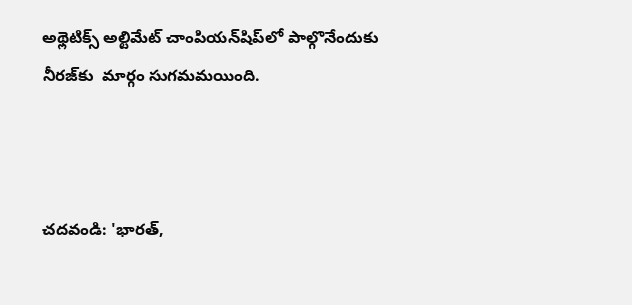అథ్లెటిక్స్‌ అల్టిమేట్‌ చాంపియన్‌షిప్‌లో పాల్గొనేందుకు నీరజ్‌కు  మార్గం సుగమమయింది.



చదవండి: 'భార‌త్‌,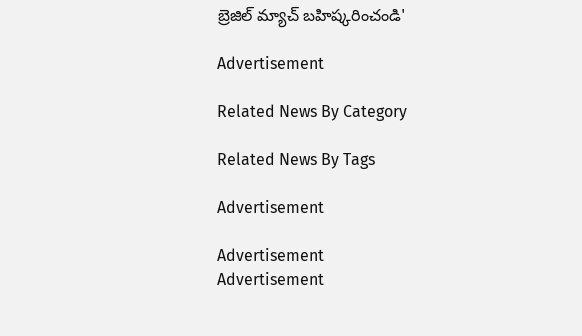బ్రెజిల్ మ్యాచ్ బ‌హిష్క‌రించండి'

Advertisement

Related News By Category

Related News By Tags

Advertisement

Advertisement
Advertisement